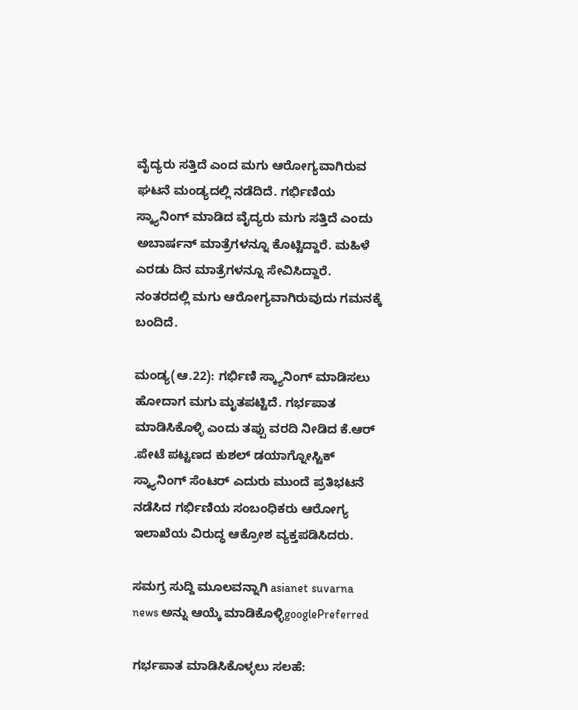ವೈದ್ಯರು ಸತ್ತಿದೆ ಎಂದ ಮಗು ಆರೋಗ್ಯವಾಗಿರುವ ಘಟನೆ ಮಂಡ್ಯದಲ್ಲಿ ನಡೆದಿದೆ. ಗರ್ಭಿಣಿಯ ಸ್ಕ್ಯಾನಿಂಗ್ ಮಾಡಿದ ವೈದ್ಯರು ಮಗು ಸತ್ತಿದೆ ಎಂದು ಅಬಾರ್ಷನ್ ಮಾತ್ರೆಗಳನ್ನೂ ಕೊಟ್ಟಿದ್ದಾರೆ. ಮಹಿಳೆ ಎರಡು ದಿನ ಮಾತ್ರೆಗಳನ್ನೂ ಸೇವಿಸಿದ್ದಾರೆ. ನಂತರದಲ್ಲಿ ಮಗು ಆರೋಗ್ಯವಾಗಿರುವುದು ಗಮನಕ್ಕೆ ಬಂದಿದೆ.

ಮಂಡ್ಯ(ಆ.22): ಗರ್ಭಿಣಿ ಸ್ಕ್ಯಾ‌ನಿಂಗ್‌ ಮಾಡಿಸಲು ಹೋದಾಗ ಮಗು ಮೃತಪಟ್ಟಿದೆ. ಗರ್ಭಪಾತ ಮಾಡಿಸಿಕೊಳ್ಳಿ ಎಂದು ತಪ್ಪು ವರದಿ ನೀಡಿದ ಕೆ.ಆರ್‌ .ಪೇಟೆ ಪಟ್ಟಣದ ಕುಶಲ್ ಡಯಾಗ್ನೋಸ್ಟಿಕ್‌ ಸ್ಕ್ಯಾ‌ನಿಂಗ್‌ ಸೆಂಟರ್‌ ಎದುರು ಮುಂದೆ ಪ್ರತಿಭಟನೆ ನಡೆಸಿದ ಗರ್ಭಿಣಿಯ ಸಂಬಂಧಿಕರು ಆರೋಗ್ಯ ಇಲಾಖೆಯ ವಿರುದ್ಧ ಆಕ್ರೋಶ ವ್ಯಕ್ತಪಡಿಸಿದರು.

ಸಮಗ್ರ ಸುದ್ದಿ ಮೂಲವನ್ನಾಗಿ asianet suvarna news ಅನ್ನು ಆಯ್ಕೆ ಮಾಡಿಕೊಳ್ಳಿgooglePreferred

ಗರ್ಭಪಾತ ಮಾಡಿಸಿಕೊಳ್ಳಲು ಸಲಹೆ: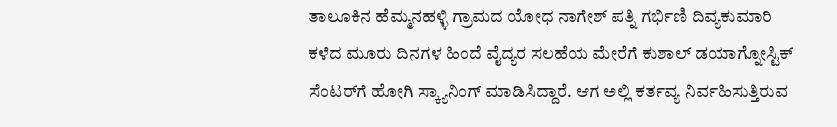ತಾಲೂಕಿನ ಹೆಮ್ಮನಹಳ್ಳಿ ಗ್ರಾಮದ ಯೋಧ ನಾಗೇಶ್‌ ಪತ್ನಿ ಗರ್ಭಿಣಿ ದಿವ್ಯಕುಮಾರಿ ಕಳೆದ ಮೂರು ದಿನಗಳ ಹಿಂದೆ ವೈದ್ಯರ ಸಲಹೆಯ ಮೇರೆಗೆ ಕುಶಾಲ್ ಡಯಾಗ್ನೋಸ್ಟಿಕ್ ಸೆಂಟರ್‌ಗೆ ಹೋಗಿ ಸ್ಕ್ಯಾ‌ನಿಂಗ್‌ ಮಾಡಿಸಿದ್ದಾರೆ. ಆಗ ಅಲ್ಲಿ ಕರ್ತವ್ಯ ನಿರ್ವಹಿಸುತ್ತಿರುವ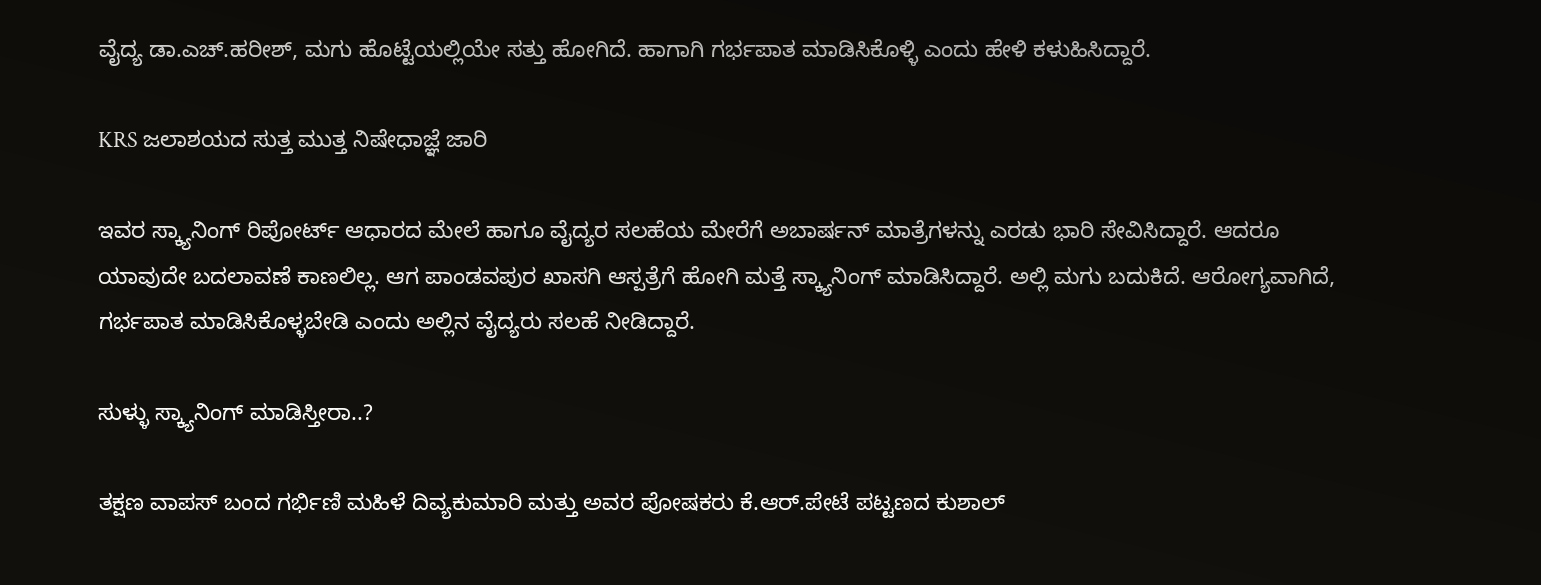ವೈದ್ಯ ಡಾ.ಎಚ್‌.ಹರೀಶ್‌, ಮಗು ಹೊಟ್ಟೆಯಲ್ಲಿಯೇ ಸತ್ತು ಹೋಗಿದೆ. ಹಾಗಾಗಿ ಗರ್ಭಪಾತ ಮಾಡಿಸಿಕೊಳ್ಳಿ ಎಂದು ಹೇಳಿ ಕಳುಹಿಸಿದ್ದಾರೆ.

KRS ಜಲಾಶಯದ ಸುತ್ತ ಮುತ್ತ ನಿಷೇಧಾಜ್ಞೆ ಜಾರಿ

ಇವರ ಸ್ಕ್ಯಾ‌ನಿಂಗ್‌ ರಿಪೋರ್ಟ್‌ ಆಧಾರದ ಮೇಲೆ ಹಾಗೂ ವೈದ್ಯರ ಸಲಹೆಯ ಮೇರೆಗೆ ಅಬಾರ್ಷನ್‌ ಮಾತ್ರೆಗಳನ್ನು ಎರಡು ಭಾರಿ ಸೇವಿಸಿದ್ದಾರೆ. ಆದರೂ ಯಾವುದೇ ಬದಲಾವಣೆ ಕಾಣಲಿಲ್ಲ. ಆಗ ಪಾಂಡವಪುರ ಖಾಸಗಿ ಆಸ್ಪತ್ರೆಗೆ ಹೋಗಿ ಮತ್ತೆ ಸ್ಕ್ಯಾ‌ನಿಂಗ್‌ ಮಾಡಿಸಿದ್ದಾರೆ. ಅಲ್ಲಿ ಮಗು ಬದುಕಿದೆ. ಆರೋಗ್ಯವಾಗಿದೆ, ಗರ್ಭಪಾತ ಮಾಡಿಸಿಕೊಳ್ಳಬೇಡಿ ಎಂದು ಅಲ್ಲಿನ ವೈದ್ಯರು ಸಲಹೆ ನೀಡಿದ್ದಾರೆ.

ಸುಳ್ಳು ಸ್ಕ್ಯಾನಿಂಗ್ ಮಾಡಿಸ್ತೀರಾ..?

ತಕ್ಷಣ ವಾಪಸ್‌ ಬಂದ ಗರ್ಭಿಣಿ ಮಹಿಳೆ ದಿವ್ಯಕುಮಾರಿ ಮತ್ತು ಅವರ ಪೋಷಕರು ಕೆ.ಆರ್‌.ಪೇಟೆ ಪಟ್ಟಣದ ಕುಶಾಲ್‌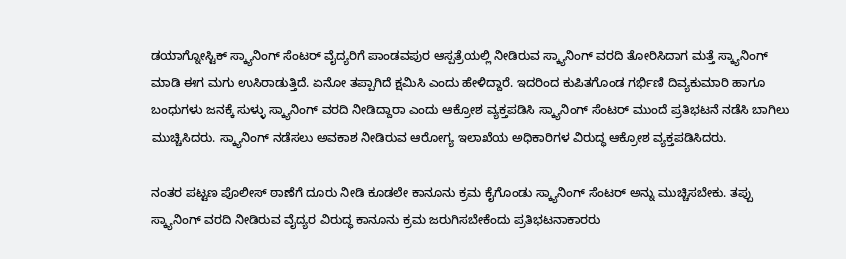ಡಯಾಗ್ನೋಸ್ಟಿಕ್ ಸ್ಕ್ಯಾ‌ನಿಂಗ್‌ ಸೆಂಟರ್‌ ವೈದ್ಯರಿಗೆ ಪಾಂಡವಪುರ ಆಸ್ಪತ್ರೆಯಲ್ಲಿ ನೀಡಿರುವ ಸ್ಕ್ಯಾ‌ನಿಂಗ್‌ ವರದಿ ತೋರಿಸಿದಾಗ ಮತ್ತೆ ಸ್ಕ್ಯಾ‌ನಿಂಗ್‌ ಮಾಡಿ ಈಗ ಮಗು ಉಸಿರಾಡುತ್ತಿದೆ. ಏನೋ ತಪ್ಪಾಗಿದೆ ಕ್ಷಮಿಸಿ ಎಂದು ಹೇಳಿದ್ದಾರೆ. ಇದರಿಂದ ಕುಪಿತಗೊಂಡ ಗರ್ಭಿಣಿ ದಿವ್ಯಕುಮಾರಿ ಹಾಗೂ ಬಂಧುಗಳು ಜನಕ್ಕೆ ಸುಳ್ಳು ಸ್ಕ್ಯಾ‌ನಿಂಗ್‌ ವರದಿ ನೀಡಿದ್ದಾರಾ ಎಂದು ಆಕ್ರೋಶ ವ್ಯಕ್ತಪಡಿಸಿ ಸ್ಕ್ಯಾ‌ನಿಂಗ್‌ ಸೆಂಟರ್‌ ಮುಂದೆ ಪ್ರತಿಭಟನೆ ನಡೆಸಿ ಬಾಗಿಲು ಮುಚ್ಚಿಸಿದರು. ಸ್ಕ್ಯಾ‌ನಿಂಗ್‌ ನಡೆಸಲು ಅವಕಾಶ ನೀಡಿರುವ ಆರೋಗ್ಯ ಇಲಾಖೆಯ ಅಧಿಕಾರಿಗಳ ವಿರುದ್ಧ ಆಕ್ರೋಶ ವ್ಯಕ್ತಪಡಿಸಿದರು.

ನಂತರ ಪಟ್ಟಣ ಪೊಲೀಸ್‌ ಠಾಣೆಗೆ ದೂರು ನೀಡಿ ಕೂಡಲೇ ಕಾನೂನು ಕ್ರಮ ಕೈಗೊಂಡು ಸ್ಕ್ಯಾ‌ನಿಂಗ್‌ ಸೆಂಟರ್‌ ಅನ್ನು ಮುಚ್ಚಿಸಬೇಕು. ತಪ್ಪು ಸ್ಕ್ಯಾ‌ನಿಂಗ್ ವರದಿ ನೀಡಿರುವ ವೈದ್ಯರ ವಿರುದ್ಧ ಕಾನೂನು ಕ್ರಮ ಜರುಗಿಸಬೇಕೆಂದು ಪ್ರತಿಭಟನಾಕಾರರು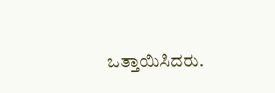ಒತ್ತಾಯಿಸಿದರು.